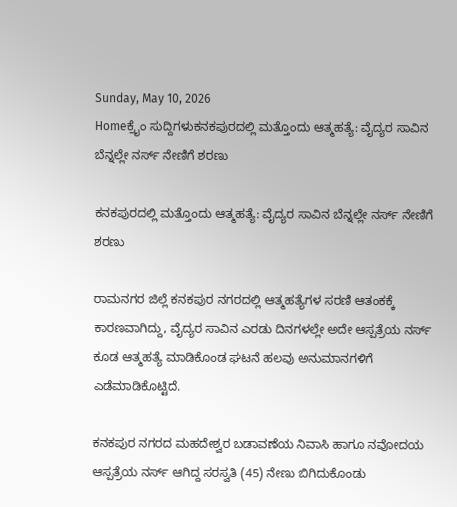Sunday, May 10, 2026
Homeಕ್ರೈಂ ಸುದ್ದಿಗಳುಕನಕಪುರದಲ್ಲಿ ಮತ್ತೊಂದು ಆತ್ಮಹತ್ಯೆ: ವೈದ್ಯರ ಸಾವಿನ ಬೆನ್ನಲ್ಲೇ ನರ್ಸ್‌ ನೇಣಿಗೆ ಶರಣು

ಕನಕಪುರದಲ್ಲಿ ಮತ್ತೊಂದು ಆತ್ಮಹತ್ಯೆ: ವೈದ್ಯರ ಸಾವಿನ ಬೆನ್ನಲ್ಲೇ ನರ್ಸ್‌ ನೇಣಿಗೆ ಶರಣು

ರಾಮನಗರ ಜಿಲ್ಲೆ ಕನಕಪುರ ನಗರದಲ್ಲಿ ಆತ್ಮಹತ್ಯೆಗಳ ಸರಣಿ ಆತಂಕಕ್ಕೆ ಕಾರಣವಾಗಿದ್ದು, ವೈದ್ಯರ ಸಾವಿನ ಎರಡು ದಿನಗಳಲ್ಲೇ ಅದೇ ಆಸ್ಪತ್ರೆಯ ನರ್ಸ್‌ ಕೂಡ ಆತ್ಮಹತ್ಯೆ ಮಾಡಿಕೊಂಡ ಘಟನೆ ಹಲವು ಅನುಮಾನಗಳಿಗೆ ಎಡೆಮಾಡಿಕೊಟ್ಟಿದೆ.

ಕನಕಪುರ ನಗರದ ಮಹದೇಶ್ವರ ಬಡಾವಣೆಯ ನಿವಾಸಿ ಹಾಗೂ ನವೋದಯ ಆಸ್ಪತ್ರೆಯ ನರ್ಸ್‌ ಆಗಿದ್ದ ಸರಸ್ವತಿ (45) ನೇಣು ಬಿಗಿದುಕೊಂಡು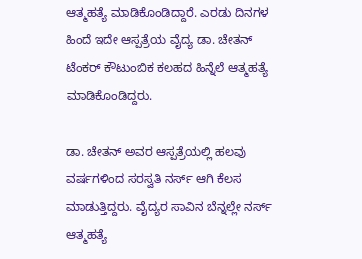ಆತ್ಮಹತ್ಯೆ ಮಾಡಿಕೊಂಡಿದ್ದಾರೆ. ಎರಡು ದಿನಗಳ ಹಿಂದೆ ಇದೇ ಆಸ್ಪತ್ರೆಯ ವೈದ್ಯ ಡಾ. ಚೇತನ್ ಟೆಂಕರ್ ಕೌಟುಂಬಿಕ ಕಲಹದ ಹಿನ್ನೆಲೆ ಆತ್ಮಹತ್ಯೆ ಮಾಡಿಕೊಂಡಿದ್ದರು.

ಡಾ. ಚೇತನ್ ಅವರ ಆಸ್ಪತ್ರೆಯಲ್ಲಿ ಹಲವು ವರ್ಷಗಳಿಂದ ಸರಸ್ವತಿ ನರ್ಸ್‌ ಆಗಿ ಕೆಲಸ ಮಾಡುತ್ತಿದ್ದರು. ವೈದ್ಯರ ಸಾವಿನ ಬೆನ್ನಲ್ಲೇ ನರ್ಸ್‌ ಆತ್ಮಹತ್ಯೆ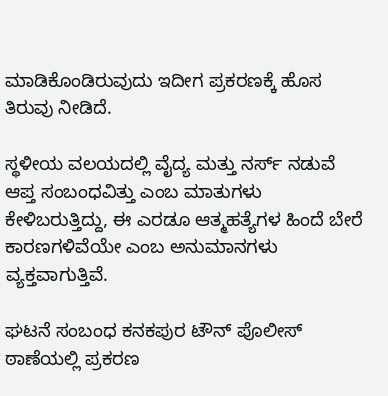ಮಾಡಿಕೊಂಡಿರುವುದು ಇದೀಗ ಪ್ರಕರಣಕ್ಕೆ ಹೊಸ ತಿರುವು ನೀಡಿದೆ.

ಸ್ಥಳೀಯ ವಲಯದಲ್ಲಿ ವೈದ್ಯ ಮತ್ತು ನರ್ಸ್‌ ನಡುವೆ ಆಪ್ತ ಸಂಬಂಧವಿತ್ತು ಎಂಬ ಮಾತುಗಳು ಕೇಳಿಬರುತ್ತಿದ್ದು, ಈ ಎರಡೂ ಆತ್ಮಹತ್ಯೆಗಳ ಹಿಂದೆ ಬೇರೆ ಕಾರಣಗಳಿವೆಯೇ ಎಂಬ ಅನುಮಾನಗಳು ವ್ಯಕ್ತವಾಗುತ್ತಿವೆ.

ಘಟನೆ ಸಂಬಂಧ ಕನಕಪುರ ಟೌನ್ ಪೊಲೀಸ್ ಠಾಣೆಯಲ್ಲಿ ಪ್ರಕರಣ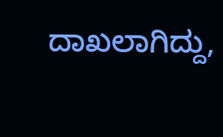ದಾಖಲಾಗಿದ್ದು,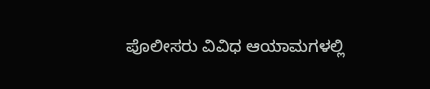ಪೊಲೀಸರು ವಿವಿಧ ಆಯಾಮಗಳಲ್ಲಿ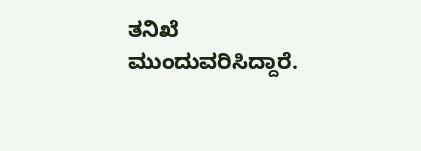ತನಿಖೆ ಮುಂದುವರಿಸಿದ್ದಾರೆ.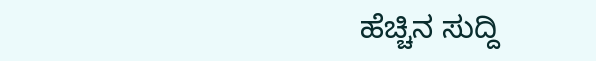ಹೆಚ್ಚಿನ ಸುದ್ದಿ